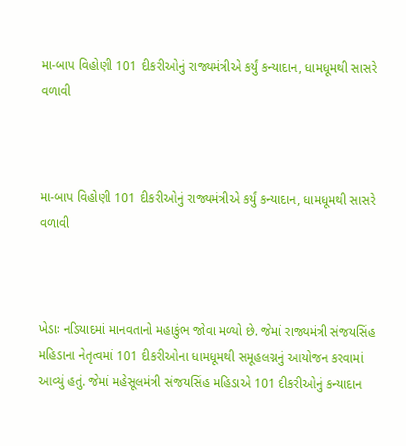મા-બાપ વિહોણી 101 દીકરીઓનું રાજ્યમંત્રીએ કર્યું કન્યાદાન, ધામધૂમથી સાસરે વળાવી



મા-બાપ વિહોણી 101 દીકરીઓનું રાજ્યમંત્રીએ કર્યું કન્યાદાન, ધામધૂમથી સાસરે વળાવી



ખેડાઃ નડિયાદમાં માનવતાનો મહાકુંભ જોવા મળ્યો છે. જેમાં રાજ્યમંત્રી સંજયસિંહ મહિડાના નેતૃત્વમાં 101 દીકરીઓના ધામધૂમથી સમૂહલગ્નનું આયોજન કરવામાં આવ્યું હતું. જેમાં મહેસૂલમંત્રી સંજયસિંહ મહિડાએ 101 દીકરીઓનું કન્યાદાન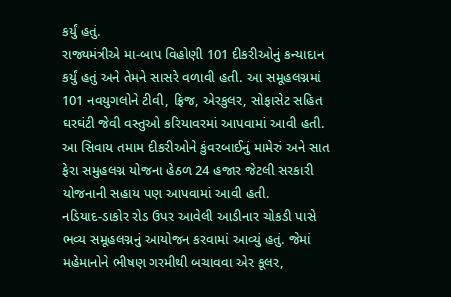કર્યું હતું.
રાજ્યમંત્રીએ મા-બાપ વિહોણી 101 દીકરીઓનું કન્યાદાન કર્યું હતું અને તેમને સાસરે વળાવી હતી. આ સમૂહલગ્નમાં 101 નવયુગલોને ટીવી, ફ્રિજ, એરકુલર, સોફાસેટ સહિત ઘરઘંટી જેવી વસ્તુઓ કરિયાવરમાં આપવામાં આવી હતી. આ સિવાય તમામ દીકરીઓને કુંવરબાઈનું મામેરું અને સાત ફેરા સમુહલગ્ન યોજના હેઠળ 24 હજાર જેટલી સરકારી યોજનાની સહાય પણ આપવામાં આવી હતી.
નડિયાદ-ડાકોર રોડ ઉપર આવેલી આડીનાર ચોકડી પાસે ભવ્ય સમૂહલગ્નનું આયોજન કરવામાં આવ્યું હતું. જેમાં મહેમાનોને ભીષણ ગરમીથી બચાવવા એર કૂલર,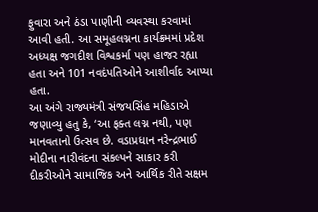ફુવારા અને ઠંડા પાણીની વ્યવસ્થા કરવામાં આવી હતી. આ સમૂહલગ્નના કાર્યક્રમમાં પ્રદેશ અધ્યક્ષ જગદીશ વિશ્વકર્મા પણ હાજર રહ્યા હતા અને 101 નવદંપતિઓને આશીર્વાદ આપ્યા હતા.
આ અંગે રાજ્યમંત્રી સંજયસિંહ મહિડાએ જણાવ્યુ હતુ કે, ‘આ ફક્ત લગ્ન નથી, પણ માનવતાનો ઉત્સવ છે. વડાપ્રધાન નરેન્દ્રભાઈ મોદીના નારીવંદના સંકલ્પને સાકાર કરી દીકરીઓને સામાજિક અને આર્થિક રીતે સક્ષમ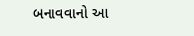બનાવવાનો આ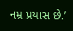નમ્ર પ્રયાસ છે.’